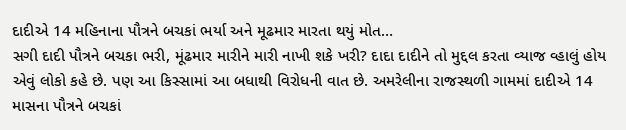દાદીએ 14 મહિનાના પૌત્રને બચકાં ભર્યા અને મૂઢમાર મારતા થયું મોત…
સગી દાદી પૌત્રને બચકા ભરી, મૂંઢમાર મારીને મારી નાખી શકે ખરી? દાદા દાદીને તો મુદ્દલ કરતા વ્યાજ વ્હાલું હોય એવું લોકો કહે છે. પણ આ કિસ્સામાં આ બધાથી વિરોધની વાત છે. અમરેલીના રાજસ્થળી ગામમાં દાદીએ 14 માસના પૌત્રને બચકાં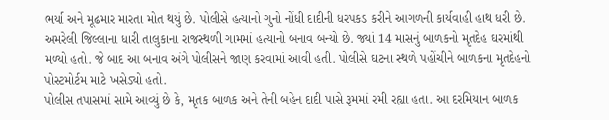ભર્યા અને મૂઢમાર મારતા મોત થયું છે. પોલીસે હત્યાનો ગુનો નોંધી દાદીની ધરપકડ કરીને આગળની કાર્યવાહી હાથ ધરી છે.
અમરેલી જિલ્લાના ધારી તાલુકાના રાજસ્થળી ગામમાં હત્યાનો બનાવ બન્યો છે. જ્યાં 14 માસનું બાળકનો મૃતદેહ ઘરમાંથી મળ્યો હતો. જે બાદ આ બનાવ અંગે પોલીસને જાણ કરવામાં આવી હતી. પોલીસે ઘટના સ્થળે પહોંચીને બાળકના મૃતદેહનો પોસ્ટમોર્ટમ માટે ખસેડ્યો હતો.
પોલીસ તપાસમાં સામે આવ્યું છે કે, મૃતક બાળક અને તેની બહેન દાદી પાસે રૂમમાં રમી રહ્યા હતા. આ દરમિયાન બાળક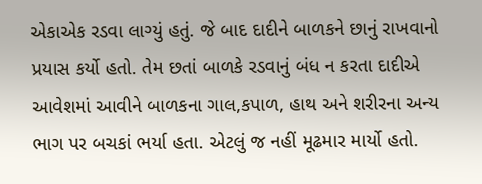એકાએક રડવા લાગ્યું હતું. જે બાદ દાદીને બાળકને છાનું રાખવાનો પ્રયાસ કર્યો હતો. તેમ છતાં બાળકે રડવાનું બંધ ન કરતા દાદીએ આવેશમાં આવીને બાળકના ગાલ,કપાળ, હાથ અને શરીરના અન્ય ભાગ પર બચકાં ભર્યા હતા. એટલું જ નહીં મૂઢમાર માર્યો હતો.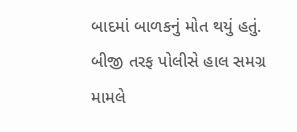બાદમાં બાળકનું મોત થયું હતું.
બીજી તરફ પોલીસે હાલ સમગ્ર મામલે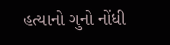હત્યાનો ગુનો નોંધી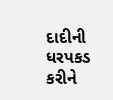દાદીની ધરપકડ કરીને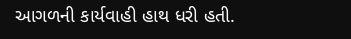આગળની કાર્યવાહી હાથ ધરી હતી.